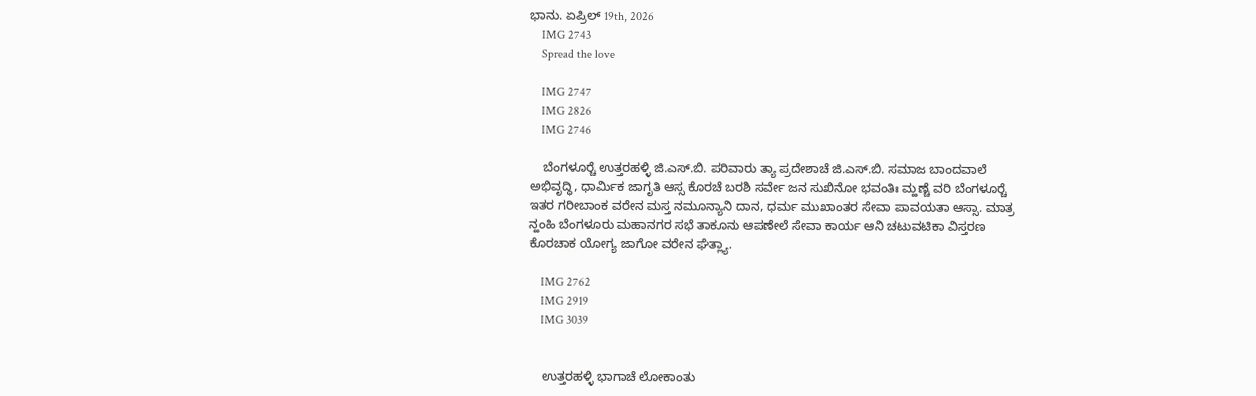ಭಾನು. ಏಪ್ರಿಲ್ 19th, 2026
    IMG 2743
    Spread the love

    IMG 2747
    IMG 2826
    IMG 2746

    ಬೆಂಗಳೂರ್‍ಚೆ ಉತ್ತರಹಳ್ಳಿ ಜಿ.ಎಸ್.ಬಿ. ಪರಿವಾರು ತ್ಯಾ ಪ್ರದೇಶಾಚೆ ಜಿ.ಎಸ್.ಬಿ. ಸಮಾಜ ಬಾಂದವಾಲೆ ಅಭಿವೃದ್ಧಿ, ಧಾರ್ಮಿಕ ಜಾಗೃತಿ ಆಸ್ಸ ಕೊರಚೆ ಬರಶಿ ಸರ್ವೇ ಜನ ಸುಖಿನೋ ಭವಂತಿಃ ಮ್ಹಣ್ಚೆ ವರಿ ಬೆಂಗಳೂರ್‍ಚೆ ಇತರ ಗರೀಬಾಂಕ ವರೇನ ಮಸ್ತ ನಮೂನ್ಯಾನಿ ದಾನ, ಧರ್ಮ ಮುಖಾಂತರ ಸೇವಾ ಪಾವಯತಾ ಆಸ್ಸಾ. ಮಾತ್ರ ನ್ಹಂಹಿ ಬೆಂಗಳೂರು ಮಹಾನಗರ ಸಭೆ ತಾಕೂನು ಆಪಣೇಲೆ ಸೇವಾ ಕಾರ್ಯ ಆನಿ ಚಟುವಟಿಕಾ ವಿಸ್ತರಣ ಕೊರಚಾಕ ಯೋಗ್ಯ ಜಾಗೋ ವರೇನ ಘೆತ್ಲ್ಯಾ.

    IMG 2762
    IMG 2919
    IMG 3039


    ಉತ್ತರಹಳ್ಳಿ ಭಾಗಾಚೆ ಲೋಕಾಂತು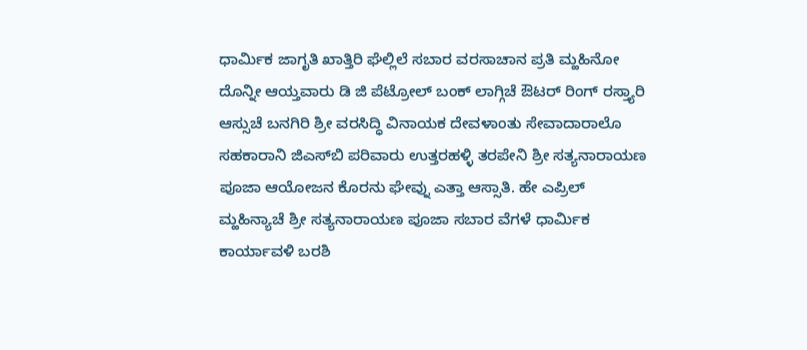ಧಾರ್ಮಿಕ ಜಾಗೃತಿ ಖಾತ್ತಿರಿ ಘೆಲ್ಲಿಲೆ ಸಬಾರ ವರಸಾಚಾನ ಪ್ರತಿ ಮ್ಹಹಿನೋ ದೊನ್ನೀ ಆಯ್ತವಾರು ಡಿ ಜಿ ಪೆಟ್ರೋಲ್ ಬಂಕ್ ಲಾಗ್ಗಿಚೆ ಔಟರ್ ರಿಂಗ್ ರಸ್ತ್ಯಾರಿ ಆಸ್ಸುಚೆ ಬನಗಿರಿ ಶ್ರೀ ವರಸಿದ್ಧಿ ವಿನಾಯಕ ದೇವಳಾಂತು ಸೇವಾದಾರಾಲೊ ಸಹಕಾರಾನಿ ಜಿ‌ಎಸ್‌ಬಿ ಪರಿವಾರು ಉತ್ತರಹಳ್ಳಿ ತರಪೇನಿ ಶ್ರೀ ಸತ್ಯನಾರಾಯಣ ಪೂಜಾ ಆಯೋಜನ ಕೊರನು ಘೇವ್ನು ಎತ್ತಾ ಆಸ್ಸಾತಿ. ಹೇ ಎಪ್ರಿಲ್ ಮ್ಹಹಿನ್ಯಾಚೆ ಶ್ರೀ ಸತ್ಯನಾರಾಯಣ ಪೂಜಾ ಸಬಾರ ವೆಗಳೆ ಧಾರ್ಮಿಕ ಕಾರ್ಯಾವಳಿ ಬರಶಿ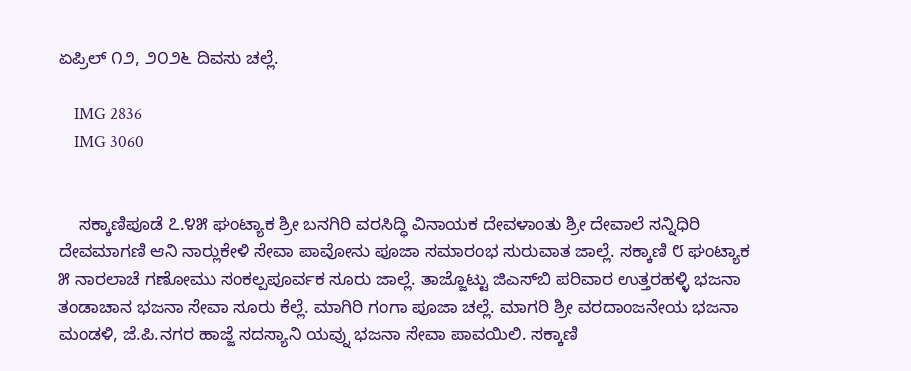ಏಪ್ರಿಲ್ ೧೨, ೨೦೨೬ ದಿವಸು ಚಲ್ಲೆ.

    IMG 2836
    IMG 3060


    ಸಕ್ಕಾಣಿಪೂಡೆ ೭.೪೫ ಘಂಟ್ಯಾಕ ಶ್ರೀ ಬನಗಿರಿ ವರಸಿದ್ಧಿ ವಿನಾಯಕ ದೇವಳಾಂತು ಶ್ರೀ ದೇವಾಲೆ ಸನ್ನಿಧಿರಿ ದೇವಮಾಗಣಿ ಆನಿ ನಾರ್‍ಲುಕೇಳಿ ಸೇವಾ ಪಾವೋನು ಪೂಜಾ ಸಮಾರಂಭ ಸುರುವಾತ ಜಾಲ್ಲೆ. ಸಕ್ಕಾಣಿ ೮ ಘಂಟ್ಯಾಕ ೫ ನಾರಲಾಚೆ ಗಣೋಮು ಸಂಕಲ್ಪಪೂರ್ವಕ ಸೂರು ಜಾಲ್ಲೆ. ತಾಜ್ಜೊಟ್ಟು ಜಿ‌ಎಸ್‌ಬಿ ಪರಿವಾರ ಉತ್ತರಹಳ್ಳಿ ಭಜನಾ ತಂಡಾಚಾನ ಭಜನಾ ಸೇವಾ ಸೂರು ಕೆಲ್ಲೆ. ಮಾಗಿರಿ ಗಂಗಾ ಪೂಜಾ ಚಲ್ಲೆ. ಮಾಗರಿ ಶ್ರೀ ವರದಾಂಜನೇಯ ಭಜನಾ ಮಂಡಳಿ, ಜೆ.ಪಿ.ನಗರ ಹಾಜ್ಜೆ ಸದಸ್ಯಾನಿ ಯವ್ನು ಭಜನಾ ಸೇವಾ ಪಾವಯಿಲಿ. ಸಕ್ಕಾಣಿ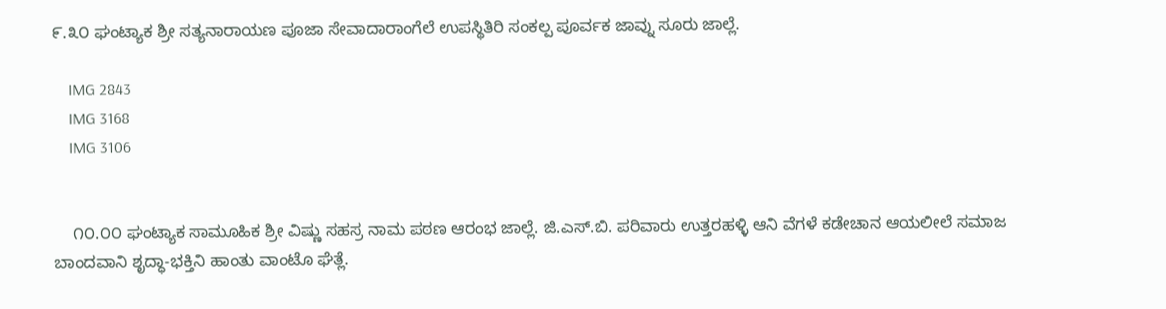೯.೩೦ ಘಂಟ್ಯಾಕ ಶ್ರೀ ಸತ್ಯನಾರಾಯಣ ಪೂಜಾ ಸೇವಾದಾರಾಂಗೆಲೆ ಉಪಸ್ಥಿತಿರಿ ಸಂಕಲ್ಪ ಪೂರ್ವಕ ಜಾವ್ನು ಸೂರು ಜಾಲ್ಲೆ.

    IMG 2843
    IMG 3168
    IMG 3106


    ೧೦.೦೦ ಘಂಟ್ಯಾಕ ಸಾಮೂಹಿಕ ಶ್ರೀ ವಿಷ್ಣು ಸಹಸ್ರ ನಾಮ ಪಠಣ ಆರಂಭ ಜಾಲ್ಲೆ. ಜಿ.ಎಸ್.ಬಿ. ಪರಿವಾರು ಉತ್ತರಹಳ್ಳಿ ಆನಿ ವೆಗಳೆ ಕಡೇಚಾನ ಆಯಲೀಲೆ ಸಮಾಜ ಬಾಂದವಾನಿ ಶೃದ್ಧಾ-ಭಕ್ತಿನಿ ಹಾಂತು ವಾಂಟೊ ಘೆತ್ಲೆ.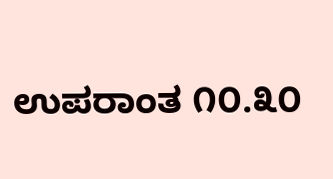ಉಪರಾಂತ ೧೦.೩೦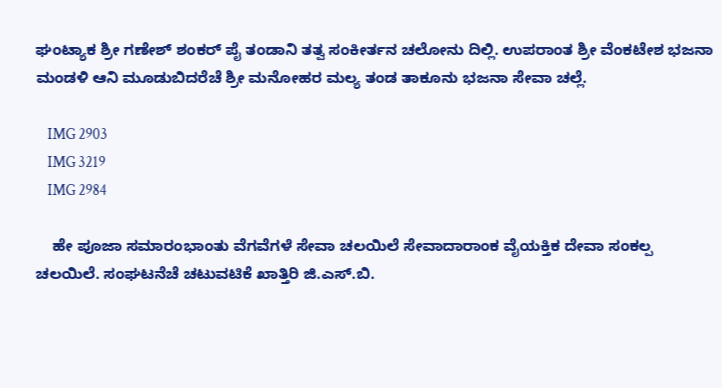ಘಂಟ್ಯಾಕ ಶ್ರೀ ಗಣೇಶ್ ಶಂಕರ್ ಪೈ ತಂಡಾನಿ ತತ್ವ ಸಂಕೀರ್ತನ ಚಲೋನು ದಿಲ್ಲಿ. ಉಪರಾಂತ ಶ್ರೀ ವೆಂಕಟೇಶ ಭಜನಾ ಮಂಡಳಿ ಆನಿ ಮೂಡುಬಿದರೆಚೆ ಶ್ರೀ ಮನೋಹರ ಮಲ್ಯ ತಂಡ ತಾಕೂನು ಭಜನಾ ಸೇವಾ ಚಲ್ಲೆ.

    IMG 2903
    IMG 3219
    IMG 2984

    ಹೇ ಪೂಜಾ ಸಮಾರಂಭಾಂತು ವೆಗವೆಗಳೆ ಸೇವಾ ಚಲಯಿಲೆ ಸೇವಾದಾರಾಂಕ ವೈಯಕ್ತಿಕ ದೇವಾ ಸಂಕಲ್ಪ ಚಲಯಿಲೆ. ಸಂಘಟನೆಚೆ ಚಟುವಟಿಕೆ ಖಾತ್ತಿರಿ ಜಿ.ಎಸ್.ಬಿ.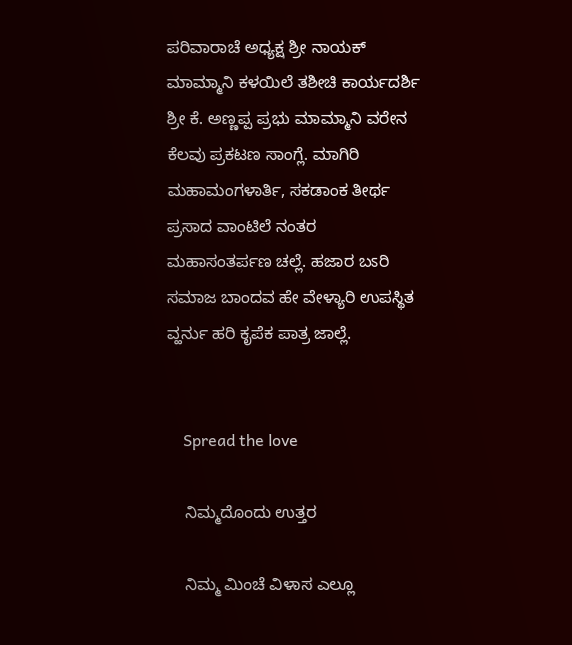ಪರಿವಾರಾಚೆ ಅಧ್ಯಕ್ಷ ಶ್ರೀ ನಾಯಕ್ ಮಾಮ್ಮಾನಿ ಕಳಯಿಲೆ ತಶೀಚಿ ಕಾರ್ಯದರ್ಶಿ ಶ್ರೀ ಕೆ. ಅಣ್ಣಪ್ಪ ಪ್ರಭು ಮಾಮ್ಮಾನಿ ವರೇನ ಕೆಲವು ಪ್ರಕಟಣ ಸಾಂಗ್ಲೆ. ಮಾಗಿರಿ ಮಹಾಮಂಗಳಾರ್ತಿ, ಸಕಡಾಂಕ ತೀರ್ಥ ಪ್ರಸಾದ ವಾಂಟಿಲೆ ನಂತರ ಮಹಾಸಂತರ್ಪಣ ಚಲ್ಲೆ. ಹಜಾರ ಬಽರಿ ಸಮಾಜ ಬಾಂದವ ಹೇ ವೇಳ್ಯಾರಿ ಉಪಸ್ಥಿತ ವ್ಹರ್ನು ಹರಿ ಕೃಪೆಕ ಪಾತ್ರ ಜಾಲ್ಲೆ.


    Spread the love

    ನಿಮ್ಮದೊಂದು ಉತ್ತರ

    ನಿಮ್ಮ ಮಿಂಚೆ ವಿಳಾಸ ಎಲ್ಲೂ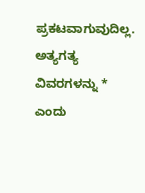ಪ್ರಕಟವಾಗುವುದಿಲ್ಲ. ಅತ್ಯಗತ್ಯ ವಿವರಗಳನ್ನು * ಎಂದು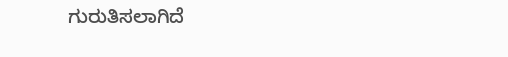ಗುರುತಿಸಲಾಗಿದೆ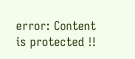error: Content is protected !!